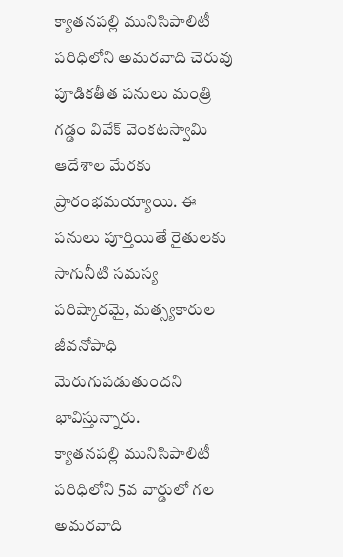క్యాతనపల్లి మునిసిపాలిటీ పరిధిలోని అమరవాది చెరువు పూడికతీత పనులు మంత్రి గడ్డం వివేక్ వెంకటస్వామి ఆదేశాల మేరకు ప్రారంభమయ్యాయి. ఈ పనులు పూర్తియితే రైతులకు సాగునీటి సమస్య పరిష్కారమై, మత్స్యకారుల జీవనోపాధి మెరుగుపడుతుందని భావిస్తున్నారు.
క్యాతనపల్లి మునిసిపాలిటీ పరిధిలోని 5వ వార్డులో గల అమరవాది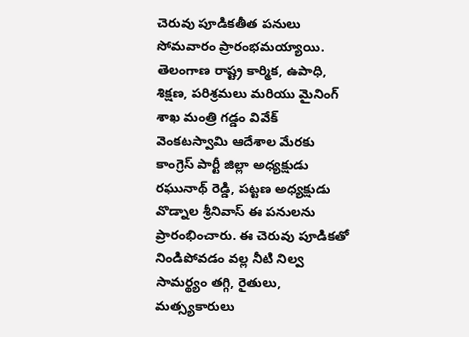చెరువు పూడికతీత పనులు సోమవారం ప్రారంభమయ్యాయి. తెలంగాణ రాష్ట్ర కార్మిక, ఉపాధి, శిక్షణ, పరిశ్రమలు మరియు మైనింగ్ శాఖ మంత్రి గడ్డం వివేక్ వెంకటస్వామి ఆదేశాల మేరకు కాంగ్రెస్ పార్టీ జిల్లా అధ్యక్షుడు రఘునాథ్ రెడ్డి, పట్టణ అధ్యక్షుడు వొడ్నాల శ్రీనివాస్ ఈ పనులను ప్రారంభించారు. ఈ చెరువు పూడికతో నిండిపోవడం వల్ల నీటి నిల్వ సామర్థ్యం తగ్గి, రైతులు, మత్స్యకారులు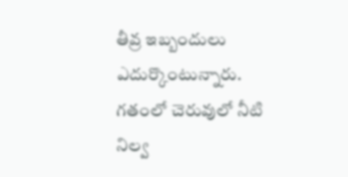తీవ్ర ఇబ్బందులు ఎదుర్కొంటున్నారు.
గతంలో చెరువులో నీటి నిల్వ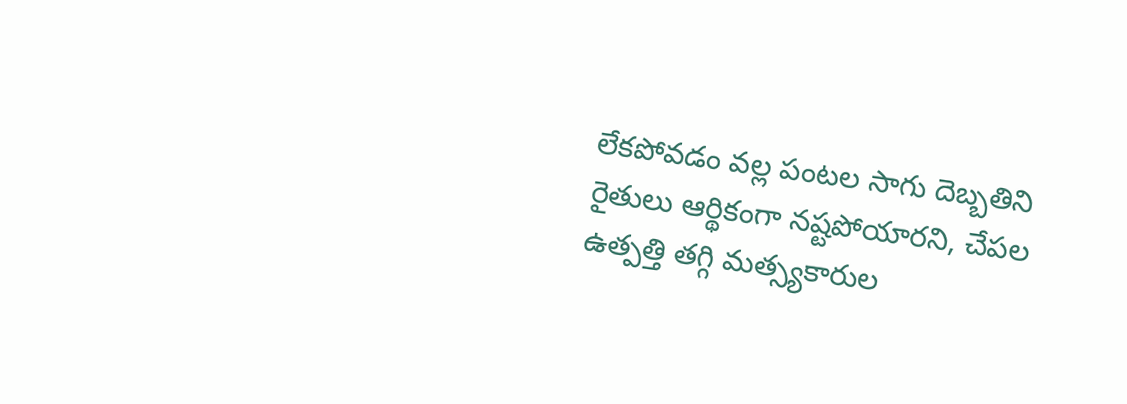లేకపోవడం వల్ల పంటల సాగు దెబ్బతిని రైతులు ఆర్థికంగా నష్టపోయారని, చేపల ఉత్పత్తి తగ్గి మత్స్యకారుల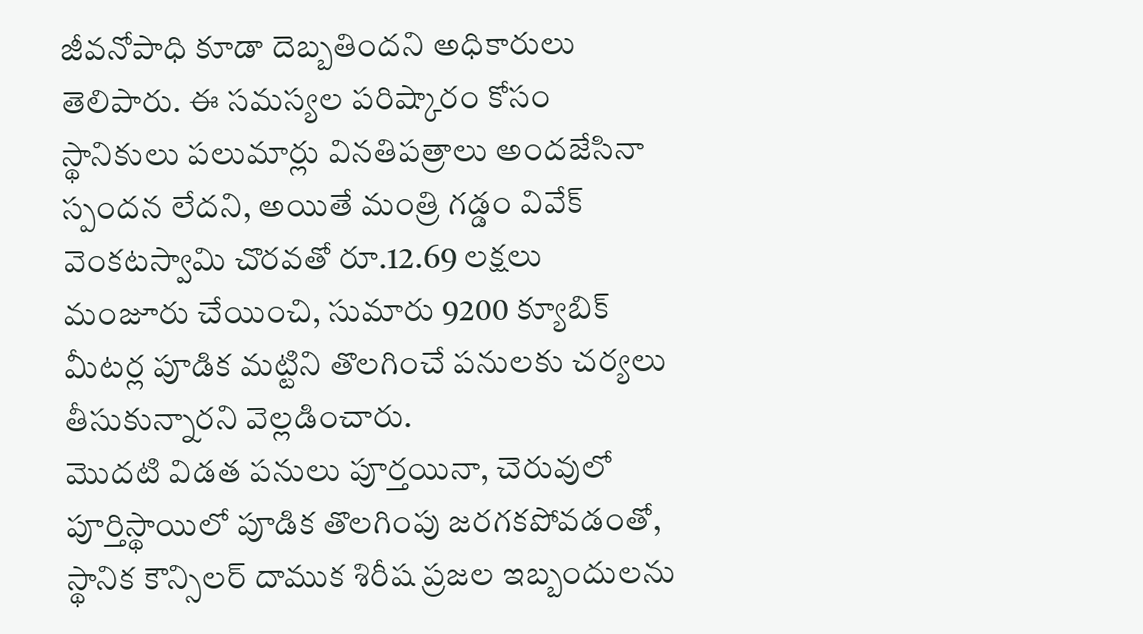జీవనోపాధి కూడా దెబ్బతిందని అధికారులు తెలిపారు. ఈ సమస్యల పరిష్కారం కోసం స్థానికులు పలుమార్లు వినతిపత్రాలు అందజేసినా స్పందన లేదని, అయితే మంత్రి గడ్డం వివేక్ వెంకటస్వామి చొరవతో రూ.12.69 లక్షలు మంజూరు చేయించి, సుమారు 9200 క్యూబిక్ మీటర్ల పూడిక మట్టిని తొలగించే పనులకు చర్యలు తీసుకున్నారని వెల్లడించారు.
మొదటి విడత పనులు పూర్తయినా, చెరువులో పూర్తిస్థాయిలో పూడిక తొలగింపు జరగకపోవడంతో, స్థానిక కౌన్సిలర్ దాముక శిరీష ప్రజల ఇబ్బందులను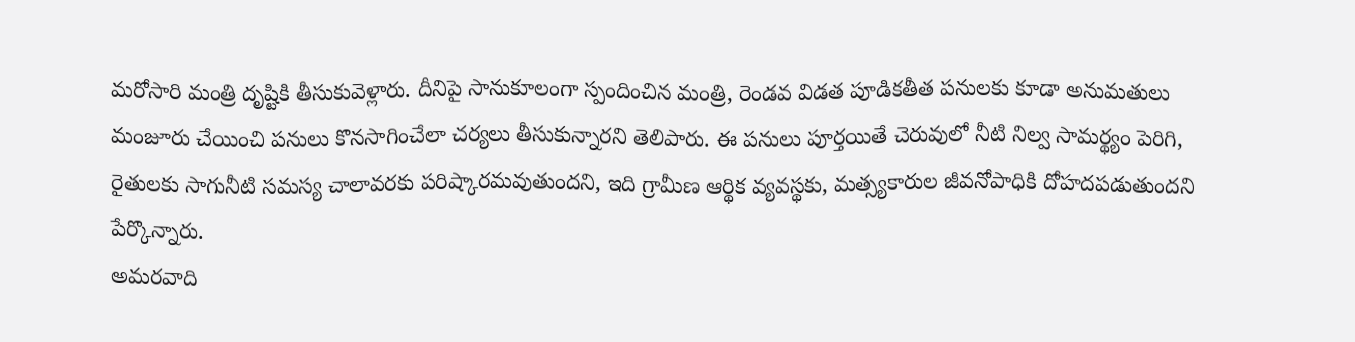మరోసారి మంత్రి దృష్టికి తీసుకువెళ్లారు. దీనిపై సానుకూలంగా స్పందించిన మంత్రి, రెండవ విడత పూడికతీత పనులకు కూడా అనుమతులు మంజూరు చేయించి పనులు కొనసాగించేలా చర్యలు తీసుకున్నారని తెలిపారు. ఈ పనులు పూర్తయితే చెరువులో నీటి నిల్వ సామర్థ్యం పెరిగి, రైతులకు సాగునీటి సమస్య చాలావరకు పరిష్కారమవుతుందని, ఇది గ్రామీణ ఆర్థిక వ్యవస్థకు, మత్స్యకారుల జీవనోపాధికి దోహదపడుతుందని పేర్కొన్నారు.
అమరవాది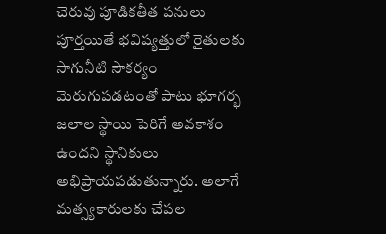చెరువు పూడికతీత పనులు పూర్తయితే భవిష్యత్తులో రైతులకు సాగునీటి సౌకర్యం మెరుగుపడటంతో పాటు భూగర్భ జలాల స్థాయి పెరిగే అవకాశం ఉందని స్థానికులు అభిప్రాయపడుతున్నారు. అలాగే మత్స్యకారులకు చేపల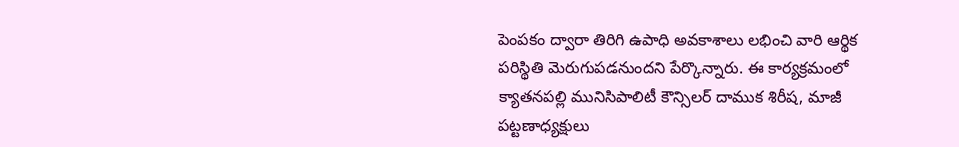పెంపకం ద్వారా తిరిగి ఉపాధి అవకాశాలు లభించి వారి ఆర్థిక పరిస్థితి మెరుగుపడనుందని పేర్కొన్నారు. ఈ కార్యక్రమంలో క్యాతనపల్లి మునిసిపాలిటీ కౌన్సిలర్ దాముక శిరీష, మాజీ పట్టణాధ్యక్షులు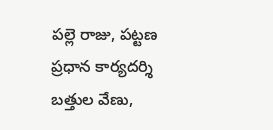పల్లె రాజు, పట్టణ ప్రధాన కార్యదర్శి బత్తుల వేణు,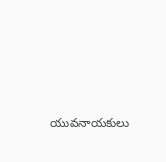యువనాయకులు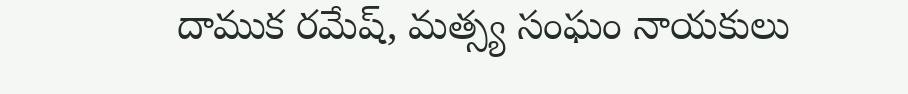దాముక రమేష్, మత్స్య సంఘం నాయకులు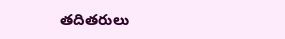తదితరులు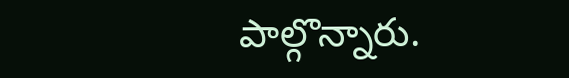పాల్గొన్నారు.